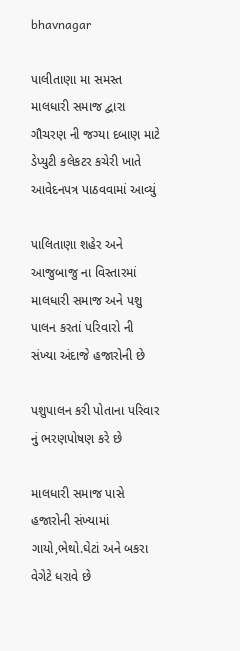bhavnagar

પાલીતાણા મા સમસ્ત માલધારી સમાજ દ્વારા ગૌચરણ ની જગ્યા દબાણ માટે ડેપ્યુટી કલેકટર કચેરી ખાતે આવેદનપત્ર પાઠવવામાં આવ્યું

પાલિતાણા શહેર અને આજુબાજુ ના વિસ્તારમાં માલધારી સમાજ અને પશુ પાલન કરતાં પરિવારો ની સંખ્યા અંદાજે હજારોની છે

પશુપાલન કરી પોતાના પરિવાર નું ભરણપોષણ કરે છે

માલધારી સમાજ પાસે હજારોની સંખ્યામાં ગાયો,ભેથો.ઘેટાં અને બકરા વેગેટે ધરાવે છે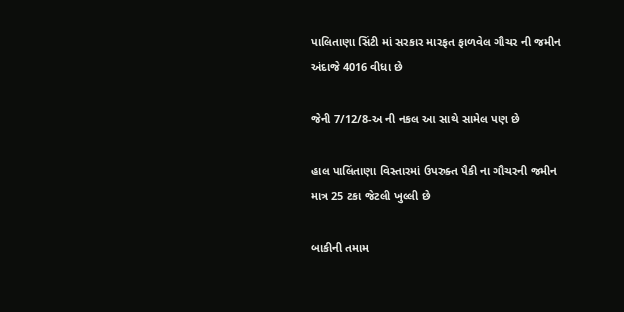પાલિતાણા સિંટી માં સરકાર મારફત ફાળવેલ ગૌચર ની જમીન અંદાજે 4016 વીધા છે

જેની 7/12/8-અ ની નકલ આ સાથે સામેલ પણ છે

હાલ પાલિંતાણા વિસ્તારમાં ઉપરુક્ત પૈકી ના ગૌચરની જમીન માત્ર 25 ટકા જેટલી ખુલ્લી છે

બાકીની તમામ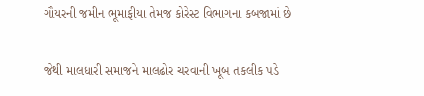ગૌયરની જમીન ભૂમાફીયા તેમજ કોરેસ્ટ વિભાગના કબજામાં છે

જેથી માલધારી સમાજને માલઢોર ચરવાની ખૂબ તકલીક પડે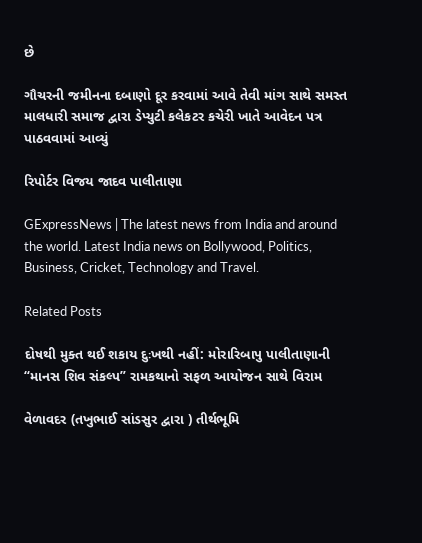છે

ગૌચરની જમીનના દબાણો દૂર કરવામાં આવે તેવી માંગ સાથે સમસ્ત માલધારી સમાજ દ્વારા ડેપ્યુટી કલેકટર કચેરી ખાતે આવેદન પત્ર પાઠવવામાં આવ્યું

રિપોર્ટર વિજય જાદવ પાલીતાણા

GExpressNews | The latest news from India and around the world. Latest India news on Bollywood, Politics, Business, Cricket, Technology and Travel.

Related Posts

દોષથી મુક્ત થઈ શકાય દુઃખથી નહીં: મોરારિબાપુ પાલીતાણાની “માનસ શિવ સંકલ્પ” રામકથાનો સફળ આયોજન સાથે વિરામ

વેળાવદર (તખુભાઈ સાંડસુર દ્વારા ) તીર્થભૂમિ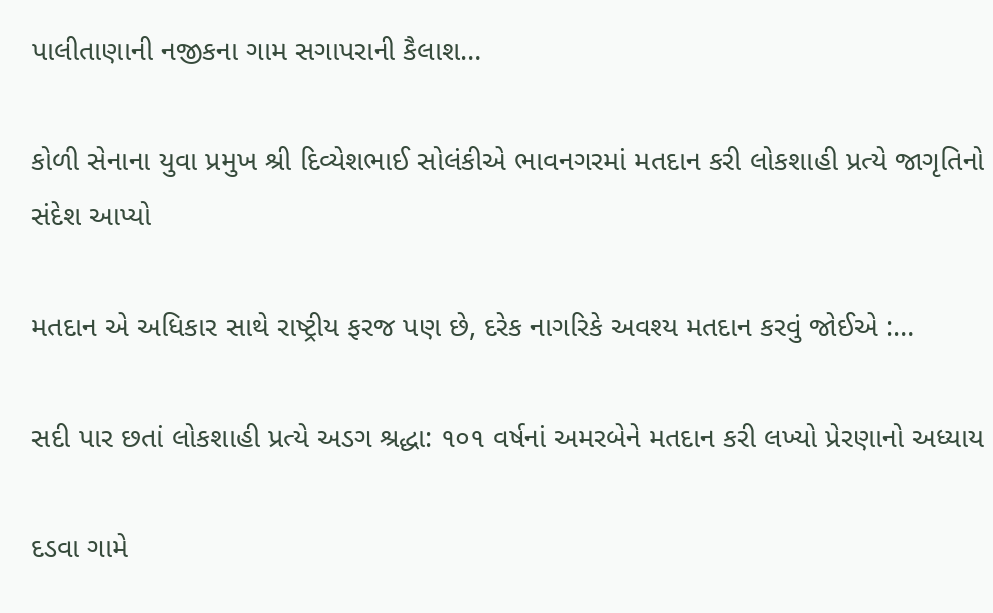પાલીતાણાની નજીકના ગામ સગાપરાની કૈલાશ…

કોળી સેનાના યુવા પ્રમુખ શ્રી દિવ્યેશભાઈ સોલંકીએ ભાવનગરમાં મતદાન કરી લોકશાહી પ્રત્યે જાગૃતિનો સંદેશ આપ્યો

મતદાન એ અધિકાર સાથે રાષ્ટ્રીય ફરજ પણ છે, દરેક નાગરિકે અવશ્ય મતદાન કરવું જોઈએ :…

સદી પાર છતાં લોકશાહી પ્રત્યે અડગ શ્રદ્ધા: ૧૦૧ વર્ષનાં અમરબેને મતદાન કરી લખ્યો પ્રેરણાનો અધ્યાય

દડવા ગામે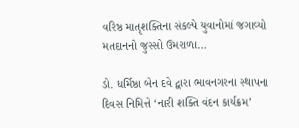વરિષ્ઠ માતૃશક્તિના સંકલ્પે યુવાનોમાં જગાવ્યો મતદાનનો જુસ્સો ઉમરાળા…

ડો. ધર્મિષ્ઠા બેન દવે દ્વારા ભાવનગરના સ્થાપના દિવસ નિમિત્તે ‘નારી શક્તિ વંદન કાર્યક્રમ’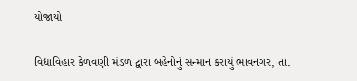યોજાયો

વિદ્યાવિહાર કેળવણી મંડળ દ્વારા બહેનોનું સન્માન કરાયું ભાવનગર, તા.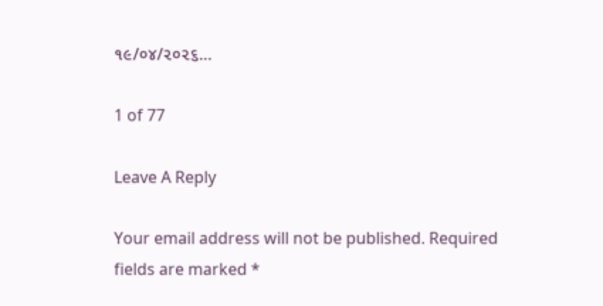૧૯/૦૪/૨૦૨૬…

1 of 77

Leave A Reply

Your email address will not be published. Required fields are marked *